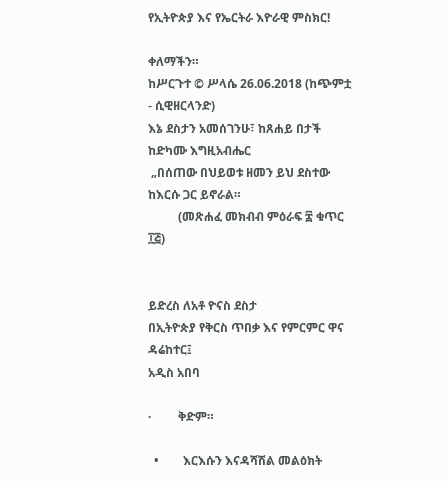የኢትዮጵያ እና የኤርትራ እዮራዊ ምስክር!

ቀለማችን።
ከሥርጉተ © ሥላሴ 26.06.2018 (ከጭምቷ - ሲዊዘርላንድ)
እኔ ደስታን አመሰገንሁ፣ ከጸሐይ በታች ከድካሙ እግዚአብሔር
 „በሰጠው በህይወቱ ዘመን ይህ ደስተው ከእርሱ ጋር ይኖራል።
          (መጽሐፈ መክብብ ምዕራፍ ፰ ቁጥር ፲፭)


ይድረስ ለአቶ ዮናስ ደስታ
በኢትዮጵያ የቅርስ ጥበቃ እና የምርምር ዋና ዳሬከተር፤
አዲስ አበባ

·         ቅድም።

  •        እርእሱን እናዳሻሽል መልዕክት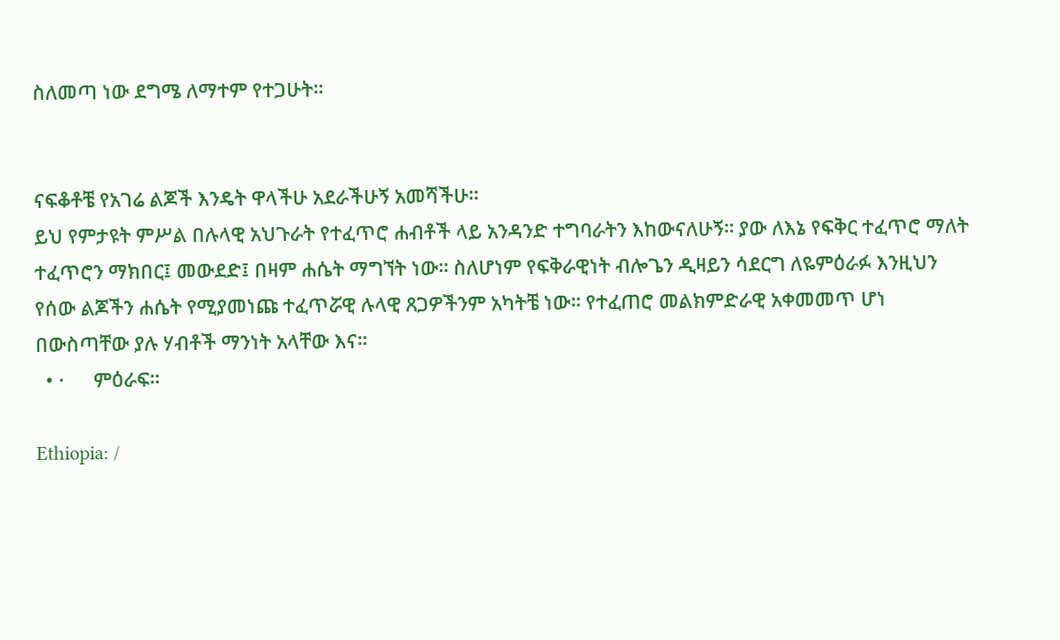ስለመጣ ነው ደግሜ ለማተም የተጋሁት።


ናፍቆቶቼ የአገሬ ልጆች እንዴት ዋላችሁ አደራችሁኝ አመሻችሁ።
ይህ የምታዩት ምሥል በሉላዊ አህጉራት የተፈጥሮ ሐብቶች ላይ አንዳንድ ተግባራትን እከውናለሁኝ። ያው ለእኔ የፍቅር ተፈጥሮ ማለት ተፈጥሮን ማክበር፤ መውደድ፤ በዛም ሐሴት ማግኘት ነው። ስለሆነም የፍቅራዊነት ብሎጌን ዲዛይን ሳደርግ ለዬምዕራፉ እንዚህን የሰው ልጆችን ሐሴት የሚያመነጩ ተፈጥሯዊ ሉላዊ ጸጋዎችንም አካትቼ ነው። የተፈጠሮ መልክምድራዊ አቀመመጥ ሆነ በውስጣቸው ያሉ ሃብቶች ማንነት አላቸው እና።
  • ·      ምዕራፍ።

Ethiopia: /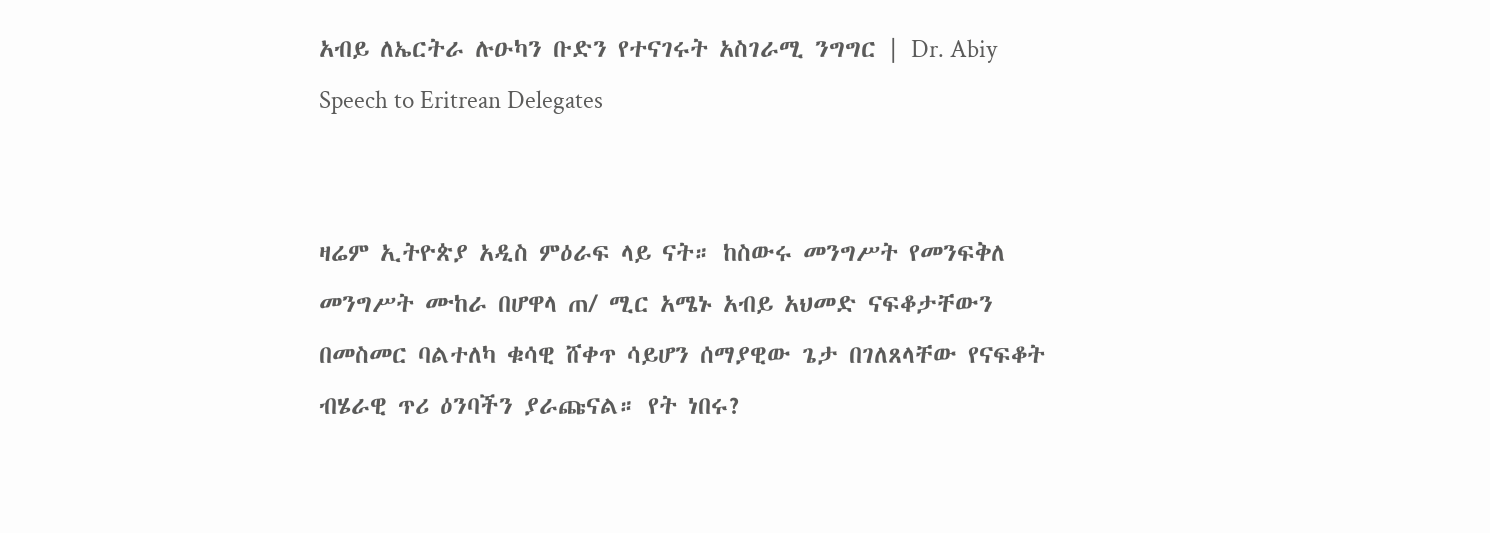አብይ ለኤርትራ ሉዑካን ቡድን የተናገሩት አስገራሚ ንግግር | Dr. Abiy Speech to Eritrean Delegates


ዛሬም ኢትዮጵያ አዲስ ምዕራፍ ላይ ናት። ከስውሩ መንግሥት የመንፍቅለ መንግሥት ሙከራ በሆዋላ ጠ/ ሚር አሜኑ አብይ አህመድ ናፍቆታቸውን በመስመር ባልተለካ ቁሳዊ ሸቀጥ ሳይሆን ሰማያዊው ጌታ በገለጸላቸው የናፍቆት ብሄራዊ ጥሪ ዕንባችን ያራጩናል። የት ነበሩ?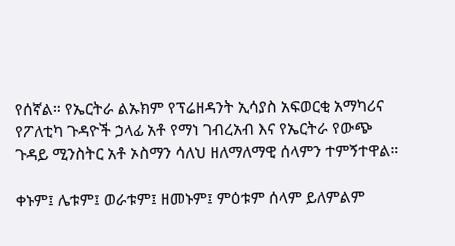የሰኛል። የኤርትራ ልኡክም የፕሬዘዳንት ኢሳያስ አፍወርቂ አማካሪና የፖለቲካ ጉዳዮች ኃላፊ አቶ የማነ ገብረአብ እና የኤርትራ የውጭ ጉዳይ ሚንስትር አቶ ኦስማን ሳለህ ዘለማለማዊ ሰላምን ተምኝተዋል።

ቀኑም፤ ሌቱም፤ ወራቱም፤ ዘመኑም፤ ምዕቱም ሰላም ይለምልም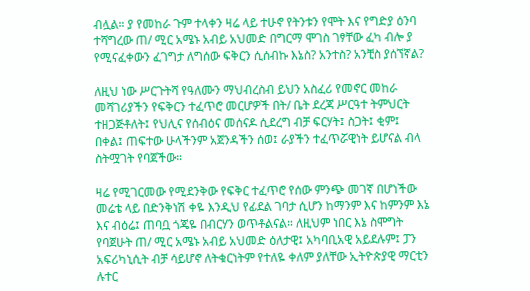ብሏል። ያ የመከራ ጉም ተላቀን ዛሬ ላይ ተሁኖ የትንቱን የሞት እና የግድያ ዕንባ ተሻግረው ጠ/ ሚር አሜኑ አብይ አህመድ በግርማ ሞገስ ገፃቸው ፈካ ብሎ ያ የሚናፈቀውን ፈገግታ ለግሰው ፍቅርን ሲሰብኩ እኔስ? አንተስ? አንቺስ ያሰኘኛል?

ለዚህ ነው ሥርጉትሻ የዓለሙን ማህብረስብ ይህን አስፈሪ የመኖር መከራ መሻገሪያችን የፍቅርን ተፈጥሮ መርሆዎች በት/ ቤት ደረጃ ሥርዓተ ትምህርት ተዘጋጅቶለት፤ የህሊና የሰብዕና መሰናዶ ሲደረግ ብቻ ፍርሃት፤ ስጋት፤ ቂም፤ በቀል፤ ጠፍተው ሁላችንም አጀንዳችን ሰወ፤ ራያችን ተፈጥሯዊነት ይሆናል ብላ ስትሟገት የባጀችው።

ዛሬ የሚገርመው የሚደንቅው የፍቅር ተፈጥሮ የሰው ምንጭ መገኛ በሆነችው መሬቴ ላይ በድንቅነሽ ቀዬ እንዲህ የፊደል ገባታ ሲሆን ከማንም እና ከምንም እኔ እና ብዕሬ፤ ጠባቧ ጎጄዬ በብርሃን ወጥቶልናል። ለዚህም ነበር እኔ ስሞግት የባጀሁት ጠ/ ሚር አሜኑ አብይ አህመድ ዕለታዊ፤ አካባቢአዊ አይደሉም፤ ፓን አፍሪካኒሲት ብቻ ሳይሆኖ ለትቁርነትም የተለዬ ቀለም ያለቸው ኢትዮጵያዊ ማርቲን ሉተር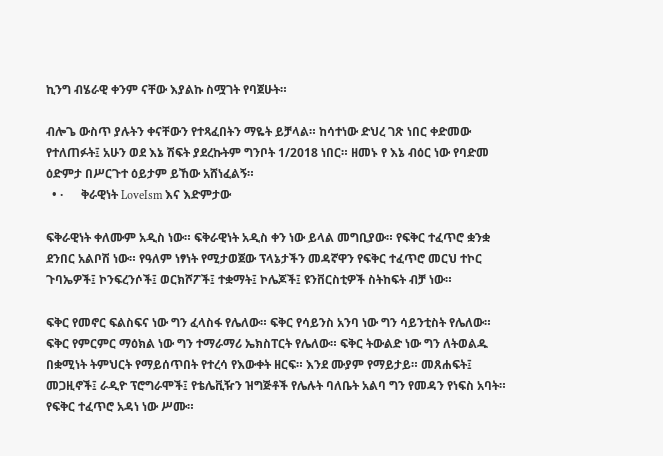ኪንግ ብሄራዊ ቀንም ናቸው እያልኩ ስሟገት የባጀሁት።

ብሎጌ ውስጥ ያሉትን ቀናቸውን የተጻፈበትን ማዬት ይቻላል። ከሳተነው ድህረ ገጽ ነበር ቀድመው የተለጠፉት፤ አሁን ወደ እኔ ሽፍት ያደረኩትም ግንቦት 1/2018 ነበር። ዘመኑ የ እኔ ብዕር ነው የባድመ ዕድምታ በሥርጉተ ዕይታም ይኸው አሸነፈልኝ።
  • ·      ቅራዊነት LoveIsm እና እድምታው

ፍቅራዊነት ቀለሙም አዲስ ነው። ፍቅራዊነት አዲስ ቀን ነው ይላል መግቢያው። የፍቅር ተፈጥሮ ቋንቋ ደንበር አልቦሽ ነው። የዓለም ነፃነት የሚታወጀው ፕላኔታችን መዳኛዋን የፍቅር ተፈጥሮ መርህ ተኮር ጉባኤዎች፤ ኮንፍረንሶች፤ ወርክሾፖች፤ ተቋማት፤ ኮሌጆች፤ ዩንቨርስቲዎች ስትከፍት ብቻ ነው።

ፍቅር የመኖር ፍልስፍና ነው ግን ፈላስፋ የሌለው። ፍቅር የሳይንስ አንባ ነው ግን ሳይንቲስት የሌለው። ፍቅር የምርምር ማዕክል ነው ግን ተማራማሪ ኤክስፐርት የሌለው። ፍቅር ትውልድ ነው ግን ለትወልዱ በቋሚነት ትምህርት የማይሰጥበት የተረሳ የእውቀት ዘርፍ። እንደ ሙያም የማይታይ። መጸሐፍት፤ መጋዚኖች፤ ራዲዮ ፕሮግራሞች፤ የቴሌቪዥን ዝግጅቶች የሌሉት ባለቤት አልባ ግን የመዳን የነፍስ አባት። የፍቅር ተፈጥሮ አዳነ ነው ሥሙ።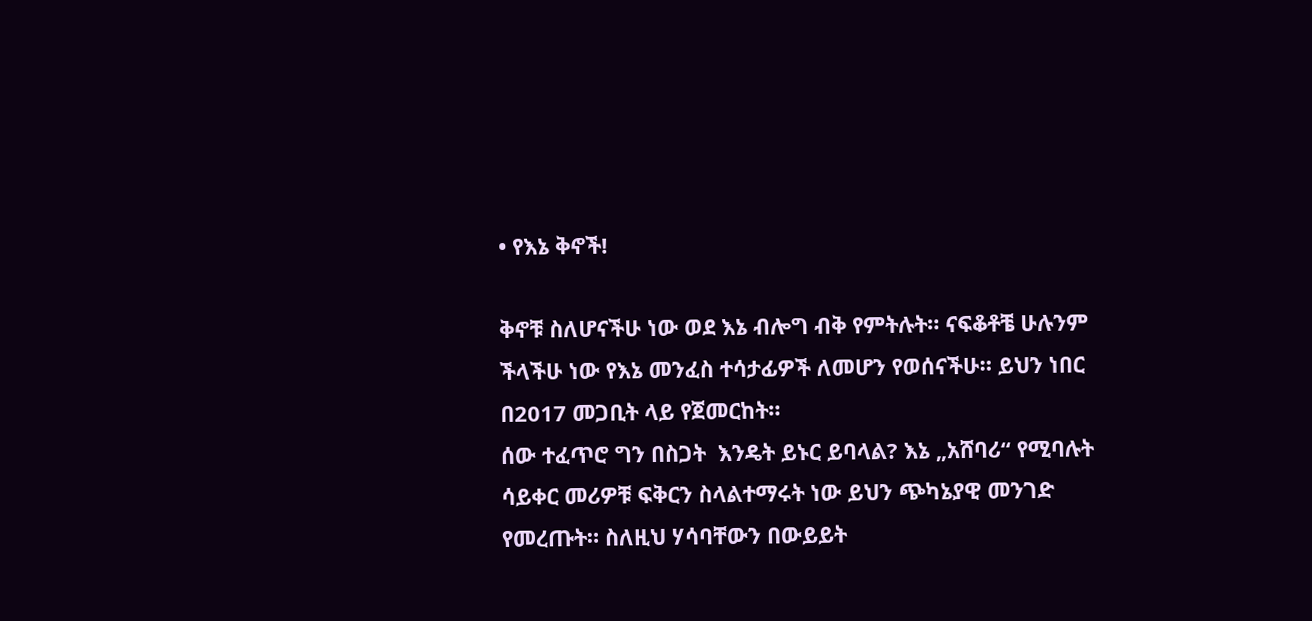• የእኔ ቅኖች!

ቅኖቹ ስለሆናችሁ ነው ወደ እኔ ብሎግ ብቅ የምትሉት። ናፍቆቶቼ ሁሉንም ችላችሁ ነው የእኔ መንፈስ ተሳታፊዎች ለመሆን የወሰናችሁ። ይህን ነበር በ2017 መጋቢት ላይ የጀመርከት።
ሰው ተፈጥሮ ግን በስጋት  እንዴት ይኑር ይባላል? እኔ „አሸባሪ“ የሚባሉት ሳይቀር መሪዎቹ ፍቅርን ስላልተማሩት ነው ይህን ጭካኔያዊ መንገድ የመረጡት። ስለዚህ ሃሳባቸውን በውይይት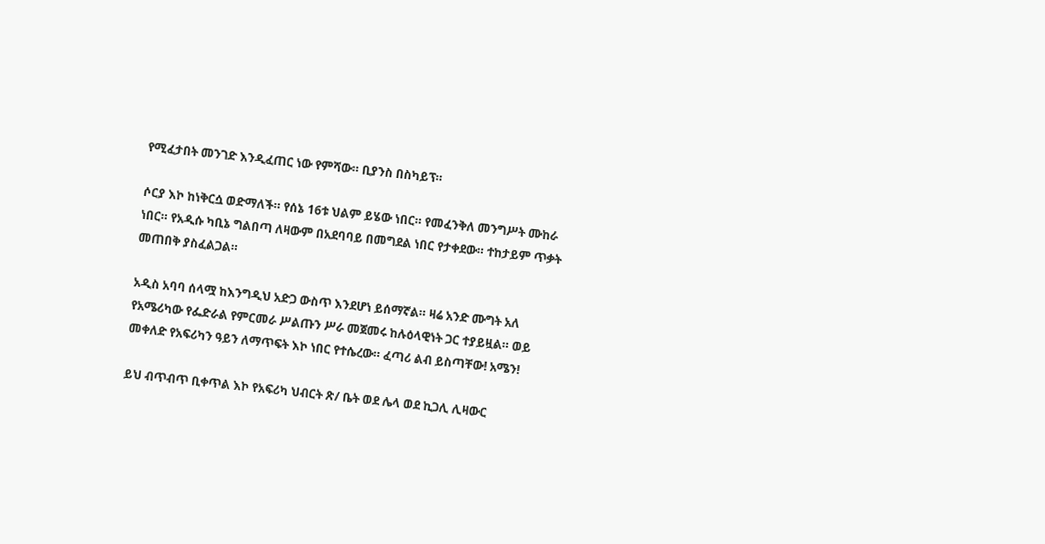የሚፈታበት መንገድ እንዲፈጠር ነው የምሻው። ቢያንስ በስካይፕ።

ሶርያ እኮ ከነቅርሷ ወድማለች። የሰኔ 16ቱ ህልም ይሄው ነበር። የመፈንቅለ መንግሥት ሙከራ ነበር። የአዲሱ ካቢኔ ግልበጣ ለዛውም በአደባባይ በመግደል ነበር የታቀደው። ተከታይም ጥቃት መጠበቅ ያስፈልጋል።

አዲስ አባባ ሰላሟ ከእንግዲህ አድጋ ውስጥ እንደሆነ ይሰማኛል። ዛሬ አንድ ሙግት አለ የአሜሪካው የፌድራል የምርመራ ሥልጡን ሥራ መጀመሩ ከሉዕላዊነት ጋር ተያይዟል። ወይ መቀለድ የአፍሪካን ዓይን ለማጥፍት እኮ ነበር የተሴረው። ፈጣሪ ልብ ይስጣቸው! አሜን!

ይህ ብጥብጥ ቢቀጥል እኮ የአፍሪካ ህብርት ጽ/ ቤት ወደ ሌላ ወደ ኪጋሊ ሊዛውር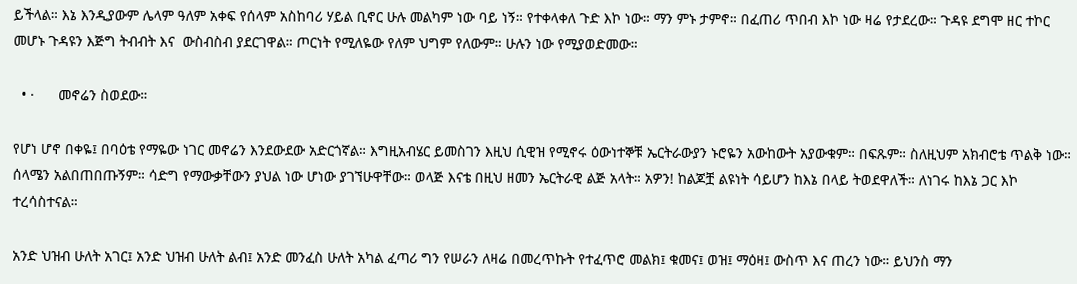ይችላል። እኔ እንዲያውም ሌላም ዓለም አቀፍ የሰላም አስከባሪ ሃይል ቢኖር ሁሉ መልካም ነው ባይ ነኝ። የተቀላቀለ ጉድ እኮ ነው። ማን ምኑ ታምኖ። በፈጠሪ ጥበብ እኮ ነው ዛሬ የታደረው። ጉዳዩ ደግሞ ዘር ተኮር መሆኑ ጉዳዩን እጅግ ትብብት እና  ውስብስብ ያደርገዋል። ጦርነት የሚለዬው የለም ህግም የለውም። ሁሉን ነው የሚያወድመው።

  • ·      መኖሬን ስወደው።

የሆነ ሆኖ በቀዬ፤ በባዕቴ የማዬው ነገር መኖሬን እንደውደው አድርጎኛል። እግዚአብሄር ይመስገን እዚህ ሲዊዝ የሚኖሩ ዕውነተኞቹ ኤርትራውያን ኑሮዬን አውከውት አያውቁም። በፍጹም። ስለዚህም አክብሮቴ ጥልቅ ነው። ሰላሜን አልበጠበጡኝም። ሳድግ የማውቃቸውን ያህል ነው ሆነው ያገኘሁዋቸው። ወላጅ እናቴ በዚህ ዘመን ኤርትራዊ ልጅ አላት። አዎን! ከልጆቿ ልዩነት ሳይሆን ከእኔ በላይ ትወደዋለች። ለነገሩ ከእኔ ጋር እኮ ተረሳስተናል።

አንድ ህዝብ ሁለት አገር፤ አንድ ህዝብ ሁለት ልብ፤ አንድ መንፈስ ሁለት አካል ፈጣሪ ግን የሠራን ለዛሬ በመረጥኩት የተፈጥሮ መልክ፤ ቁመና፤ ወዝ፤ ማዕዛ፤ ውስጥ እና ጠረን ነው። ይህንስ ማን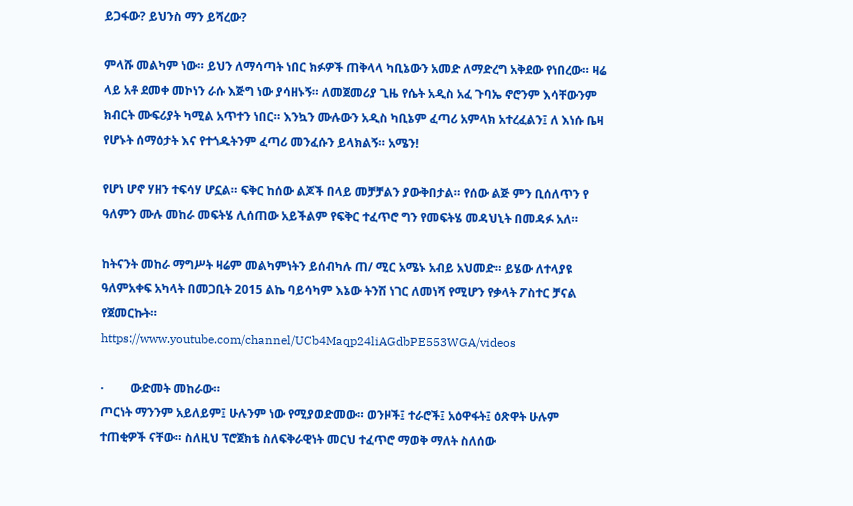ይጋፋው? ይህንስ ማን ይሻረው?

ምላሹ መልካም ነው። ይህን ለማሳጣት ነበር ክፉዎች ጠቅላላ ካቢኔውን አመድ ለማድረግ አቅደው የነበረው። ዛሬ ላይ አቶ ደመቀ መኮነን ራሱ እጅግ ነው ያሳዘኑኝ። ለመጀመሪያ ጊዜ የሴት አዲስ አፈ ጉባኤ ኖሮንም እሳቸውንም ክብርት ሙፍሪያት ካሚል አጥተን ነበር። እንኳን ሙሉውን አዲስ ካቢኔም ፈጣሪ አምላክ አተረፈልን፤ ለ እነሱ ቤዛ የሆኑት ሰማዕታት እና የተጎዱትንም ፈጣሪ መንፈሱን ይላክልኝ። አሜን!

የሆነ ሆኖ ሃዘን ተፍሳሃ ሆኗል። ፍቅር ከሰው ልጆች በላይ መቻቻልን ያውቅበታል። የሰው ልጅ ምን ቢሰለጥን የ ዓለምን ሙሉ መከራ መፍትሄ ሊሰጠው አይችልም የፍቅር ተፈጥሮ ግን የመፍትሄ መዳህኒት በመዳፉ አለ።

ከትናንት መከራ ማግሥት ዛሬም መልካምነትን ይሰብካሉ ጠ/ ሚር አሜኑ አብይ አህመድ። ይሄው ለተላያዩ ዓለምአቀፍ አካላት በመጋቢት 2015 ልኬ ባይሳካም እኔው ትንሽ ነገር ለመነሻ የሚሆን የቃላት ፖስተር ቻናል የጀመርኩት።
https://www.youtube.com/channel/UCb4Maqp24liAGdbPE553WGA/videos

·         ውድመት መከራው።
ጦርነት ማንንም አይለይም፤ ሁሉንም ነው የሚያወድመው። ወንዞች፤ ተራሮች፤ አዕዋፋት፤ ዕጽዋት ሁሉም ተጠቂዎች ናቸው። ስለዚህ ፕሮጀክቴ ስለፍቅራዊነት መርህ ተፈጥሮ ማወቅ ማለት ስለሰው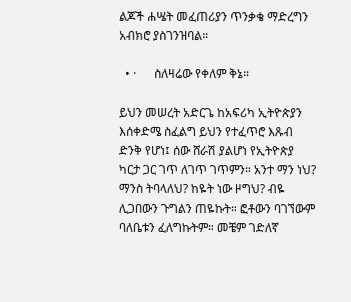ልጆች ሐሤት መፈጠሪያን ጥንቃቄ ማድረግን አብክሮ ያስገንዝባል።

  • ·      ስለዛሬው የቀለም ቅኔ።

ይህን መሠረት አድርጌ ከአፍሪካ ኢትዮጵያን እሰቀድሜ ስፈልግ ይህን የተፈጥሮ እጹብ ድንቅ የሆነ፤ ሰው ሸራሽ ያልሆነ የኢትዮጵያ ካርታ ጋር ገጥ ለገጥ ገጥምን። አንተ ማን ነህ? ማንስ ትባላለህ? ከዬት ነው ዞግህ? ብዬ ሊጋበውን ጉግልን ጠዬኩት። ፎቶውን ባገኘውም ባለቤቱን ፈለግኩትም። መቼም ገድለኛ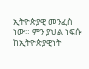ኢትዮጵያዊ መንፈስ ነው። ምን ያህል ነፍሱ ከኢትዮጵያዊነት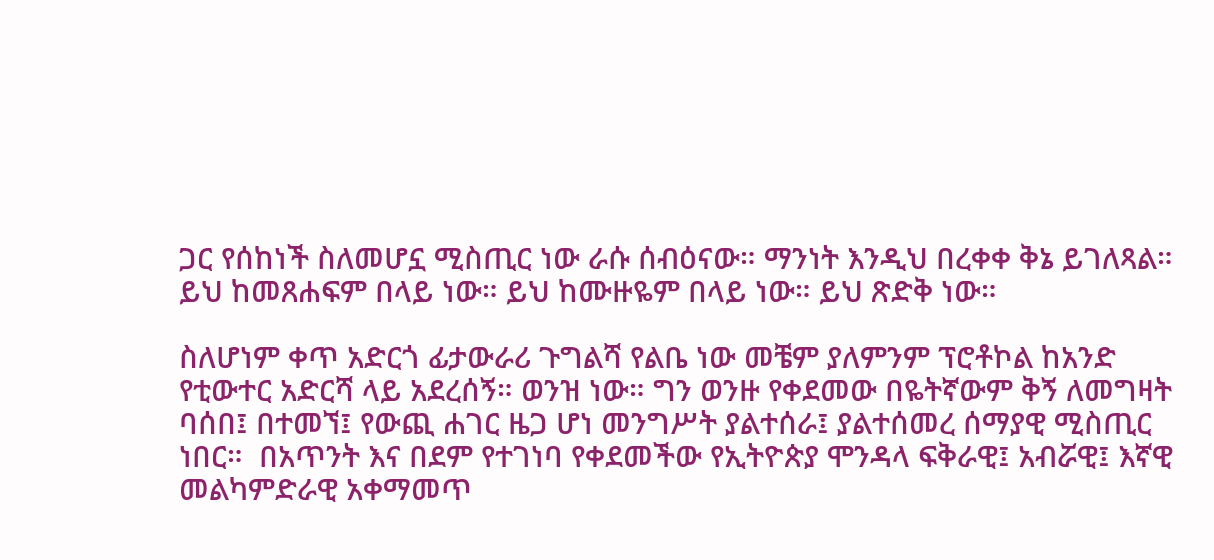ጋር የሰከነች ስለመሆኗ ሚስጢር ነው ራሱ ሰብዕናው። ማንነት እንዲህ በረቀቀ ቅኔ ይገለጻል። ይህ ከመጸሐፍም በላይ ነው። ይህ ከሙዙዬም በላይ ነው። ይህ ጽድቅ ነው።

ስለሆነም ቀጥ አድርጎ ፊታውራሪ ጉግልሻ የልቤ ነው መቼም ያለምንም ፕሮቶኮል ከአንድ የቲውተር አድርሻ ላይ አደረሰኝ። ወንዝ ነው። ግን ወንዙ የቀደመው በዬትኛውም ቅኝ ለመግዛት ባሰበ፤ በተመኘ፤ የውጪ ሐገር ዜጋ ሆነ መንግሥት ያልተሰራ፤ ያልተሰመረ ሰማያዊ ሚስጢር ነበር።  በአጥንት እና በደም የተገነባ የቀደመችው የኢትዮጵያ ሞንዳላ ፍቅራዊ፤ አብሯዊ፤ እኛዊ መልካምድራዊ አቀማመጥ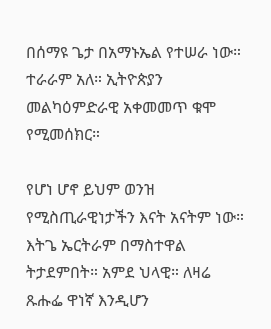በሰማዩ ጌታ በአማኑኤል የተሠራ ነው። ተራራም አለ። ኢትዮጵያን መልካዕምድራዊ አቀመመጥ ቁሞ የሚመሰክር።

የሆነ ሆኖ ይህም ወንዝ የሚስጢራዊነታችን እናት አናትም ነው። እትጌ ኤርትራም በማስተዋል ትታደምበት። አምደ ህላዊ። ለዛሬ ጹሑፌ ዋነኛ እንዲሆን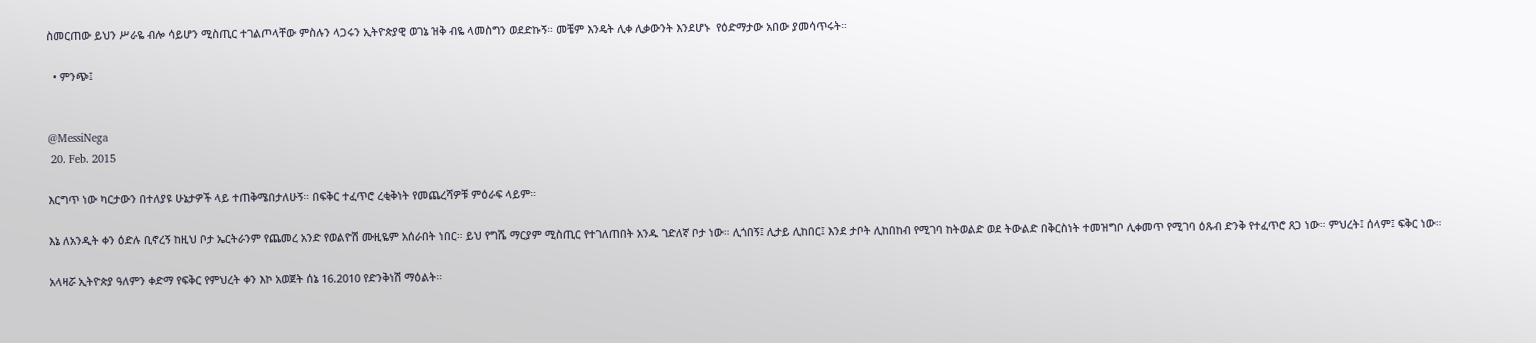ስመርጠው ይህን ሥራዬ ብሎ ሳይሆን ሚስጢር ተገልጦላቸው ምስሉን ላጋሩን ኢትዮጵያዊ ወገኔ ዝቅ ብዬ ላመስግን ወደድኩኝ። መቼም እንዴት ሊቀ ሊቃውንት እንደሆኑ  የዕድማታው አበው ያመሳጥሩት።

  • ምንጭ፤


@MessiNega
 20. Feb. 2015

እርግጥ ነው ካርታውን በተለያዩ ሁኔታዎች ላይ ተጠቅሜበታለሁኝ። በፍቅር ተፈጥሮ ረቂቅነት የመጨረሻዎቹ ምዕራፍ ላይም።

እኔ ለአንዲት ቀን ዕድሉ ቢኖረኝ ከዚህ ቦታ ኤርትራንም የጨመረ አንድ የወልዮሽ ሙዚዬም አሰራበት ነበር። ይህ የግሼ ማርያም ሚስጢር የተገለጠበት አንዱ ገድለኛ ቦታ ነው። ሊጎበኝ፤ ሊታይ ሊከበር፤ እንደ ታቦት ሊከበከብ የሚገባ ከትወልድ ወደ ትውልድ በቅርስነት ተመዝግቦ ሊቀመጥ የሚገባ ዕጹብ ድንቅ የተፈጥሮ ጸጋ ነው። ምህረት፤ ሰላም፤ ፍቅር ነው።

አላዛሯ ኢትዮጵያ ዓለምን ቀድማ የፍቅር የምህረት ቀን እኮ አወጀት ሰኔ 16.2010 የድንቅነሽ ማዕልት።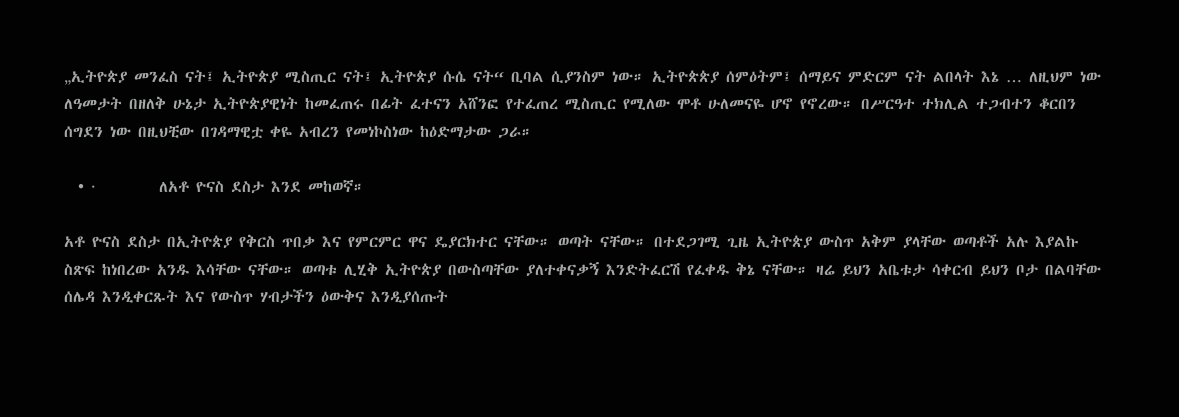„ኢትዮጵያ መንፈስ ናት፤ ኢትዮጵያ ሚስጢር ናት፤ ኢትዮጵያ ሱሴ ናት“ ቢባል ሲያንስም ነው። ኢትዮጵጵያ ሰምዕትም፤ ሰማይና ምድርም ናት ልበላት እኔ … ለዚህም ነው ለዓመታት በዘለቅ ሁኔታ ኢትዮጵያዊነት ከመፈጠሩ በፊት ፈተናን አሸንፎ የተፈጠረ ሚስጢር የሚለው ሞቶ ሁለመናዬ ሆኖ የኖረው። በሥርዓተ ተክሊል ተጋብተን ቆርበን ሰግደን ነው በዚህቺው በገዳማዊቷ ቀዬ አብረን የመነኮስነው ከዕድማታው ጋራ።

  • ·         ለአቶ ዮናስ ደስታ እንደ መከወኛ።

አቶ ዮናስ ደስታ በኢትዮጵያ የቅርስ ጥበቃ እና የምርምር ዋና ዴያርክተር ናቸው። ወጣት ናቸው። በተደጋገሚ ጊዜ ኢትዮጵያ ውስጥ አቅም ያላቸው ወጣቶች አሉ እያልኩ ስጽፍ ከነበረው አንዱ እሳቸው ናቸው። ወጣቱ ሊሂቅ ኢትዮጵያ በውስጣቸው ያለተቀናቃኝ እንድትፈርሽ የፈቀዱ ቅኔ ናቸው። ዛሬ ይህን አቤቱታ ሳቀርብ ይህን ቦታ በልባቸው ሰሌዳ እንዲቀርጹት እና የውስጥ ሃብታችን ዕውቅና እንዲያሰጡት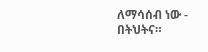ለማሳሰብ ነው - በትህትና።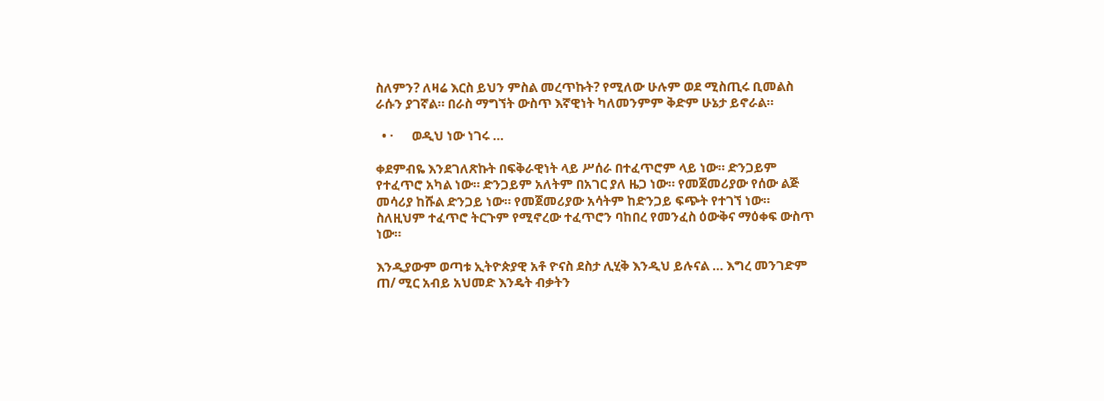ስለምን? ለዛሬ እርስ ይህን ምስል መረጥኩት? የሚለው ሁሉም ወደ ሚስጢሩ ቢመልስ ራሱን ያገኛል። በራስ ማግኘት ውስጥ እኛዊነት ካለመንምም ቅድም ሁኔታ ይኖራል።

  • ·      ወዲህ ነው ነገሩ …

ቀደምብዬ እንደገለጽኩት በፍቅራዊነት ላይ ሥሰራ በተፈጥሮም ላይ ነው። ድንጋይም የተፈጥሮ አካል ነው። ድንጋይም አለትም በአገር ያለ ዜጋ ነው። የመጀመሪያው የሰው ልጅ መሳሪያ ከሹል ድንጋይ ነው። የመጀመሪያው አሳትም ከድንጋይ ፍጭት የተገኘ ነው። ስለዚህም ተፈጥሮ ትርጉም የሚኖረው ተፈጥሮን ባከበረ የመንፈስ ዕውቅና ማዕቀፍ ውስጥ ነው።

እንዲያውም ወጣቱ ኢትዮጵያዊ አቶ ዮናስ ደስታ ሊሂቅ እንዲህ ይሉናል … እግረ መንገድም ጠ/ ሚር አብይ አህመድ እንዴት ብቃትን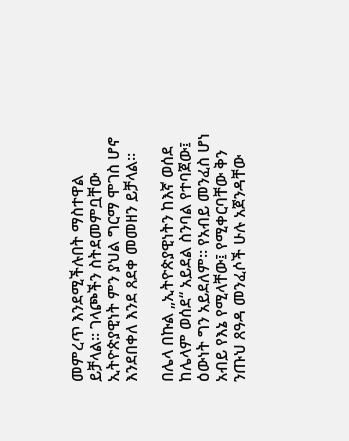መምረጥ እንደሚችሉበት ማስተዋል ይቻላል። ገላጮችን ስትደመምቧቸው ኢትዮጵያዊነት ምን ያህል ግርማ ሞገስ ሆኖ እንደበቀለ እንደ ጸደቀ መመዘን ይቻላል።

በሌላ በኩል „ኢትዮጵያዊነትን ከእኛ ወሰደ ከሌላም ወሰደ“ አይደል ስንባል የተባጀው፤ ዕውነት ግን አይደለም። የአብይ መንፈስ ሆነ አብይ የእኔ የሚላቸው፤ የሚቀርባቸው ቅን ንጡህ ጸዓዳ መንፈሶች ሁሉ አጀንዳቸው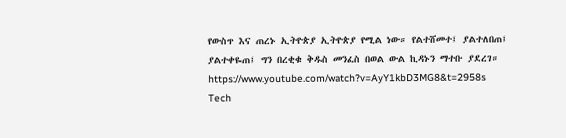የውስጥ እና ጠረኑ ኢትዮጵያ ኢትዮጵያ የሚል ነው። የልተሸመተ፤ ያልተለበጠ፤ ያልተቀዬጠ፤ ግን በረቂቁ ቅዱስ መንፈስ በወል ውል ኪዳኑን ማተቡ ያደረገ።
https://www.youtube.com/watch?v=AyY1kbD3MG8&t=2958s
Tech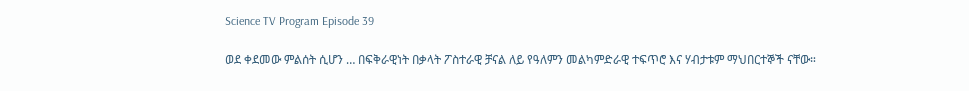Science TV Program Episode 39

ወደ ቀደመው ምልሰት ሲሆን … በፍቅራዊነት በቃላት ፖስተራዊ ቻናል ለይ የዓለምን መልካምድራዊ ተፍጥሮ እና ሃብታቱም ማህበርተኞች ናቸው።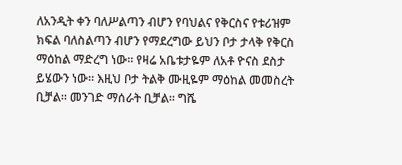ለአንዲት ቀን ባለሥልጣን ብሆን የባህልና የቅርስና የቱሪዝም ክፍል ባለስልጣን ብሆን የማደረግው ይህን ቦታ ታላቅ የቅርስ ማዕከል ማድረግ ነው። የዛሬ አቤቱታዬም ለአቶ ዮናስ ደስታ ይሄውን ነው። እዚህ ቦታ ትልቅ ሙዚዬም ማዕከል መመስረት ቢቻል። መንገድ ማሰራት ቢቻል። ግሼ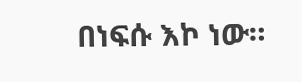በነፍሱ እኮ ነው።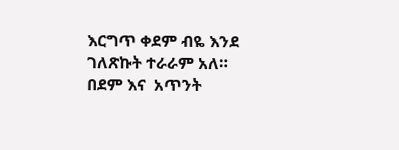እርግጥ ቀደም ብዬ እንደ ገለጽኩት ተራራም አለ። በደም እና  አጥንት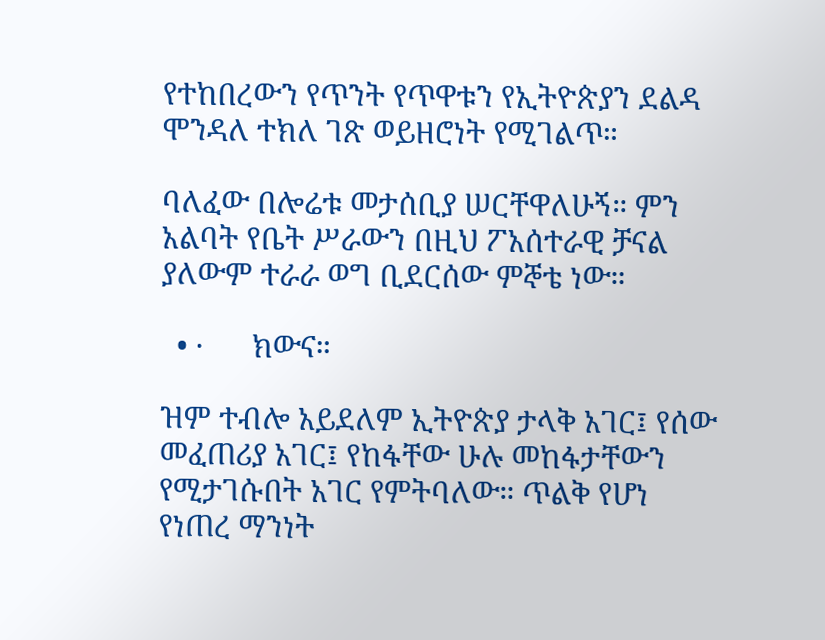የተከበረውን የጥንት የጥዋቱን የኢትዮጵያን ደልዳ ሞንዳለ ተክለ ገጽ ወይዘሮነት የሚገልጥ።

ባለፈው በሎሬቱ መታሰቢያ ሠርቸዋለሁኝ። ምን አልባት የቤት ሥራውን በዚህ ፖአሰተራዊ ቻናል ያለውም ተራራ ወግ ቢደርሰው ምኞቴ ነው።

  • ·      ክውና።

ዝም ተብሎ አይደለም ኢትዮጵያ ታላቅ አገር፤ የሰው መፈጠሪያ አገር፤ የከፋቸው ሁሉ መከፋታቸውን የሚታገሱበት አገር የምትባለው። ጥልቅ የሆነ የነጠረ ማንነት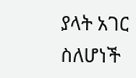ያላት አገር ስለሆነች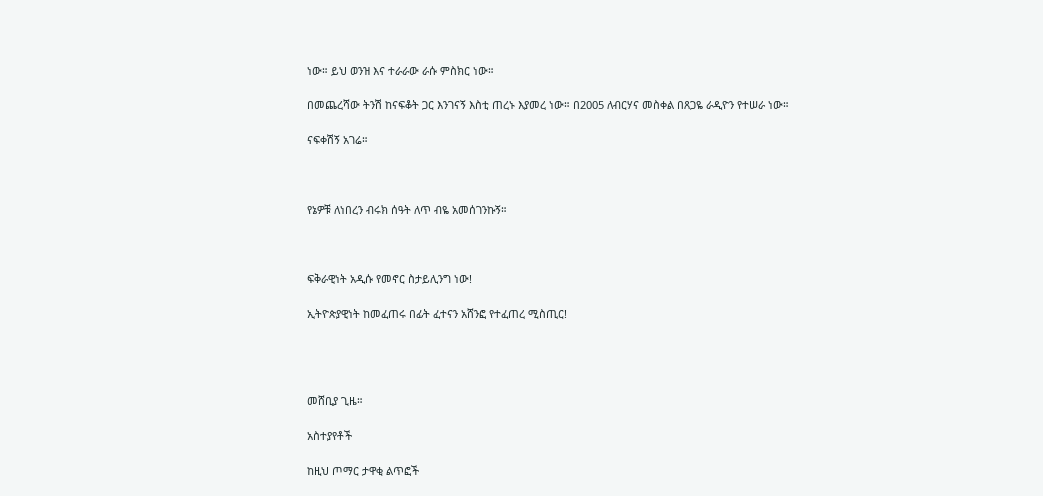ነው። ይህ ወንዝ እና ተራራው ራሱ ምስክር ነው።

በመጨረሻው ትንሽ ከናፍቆት ጋር እንገናኝ እስቲ ጠረኑ እያመረ ነው። በ2005 ለብርሃና መስቀል በጸጋዬ ራዲዮን የተሠራ ነው።

ናፍቀሽኝ አገሬ።



የኔዎቹ ለነበረን ብሩክ ሰዓት ለጥ ብዬ አመሰገንኩኝ።



ፍቅራዊነት አዲሱ የመኖር ስታይሊንግ ነው!

ኢትዮጵያዊነት ከመፈጠሩ በፊት ፈተናን አሸንፎ የተፈጠረ ሚስጢር!




መሸቢያ ጊዜ።

አስተያየቶች

ከዚህ ጦማር ታዋቂ ልጥፎች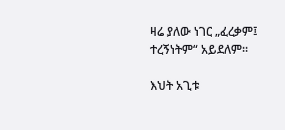ዛሬ ያለው ነገር „ፈረቃም፤ ተረኝነትም“ አይደለም።

እህት አጊቱ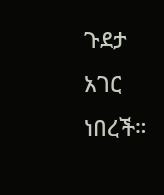ጉደታ አገር ነበረች።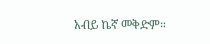አብይ ኬኛ መቅድም።